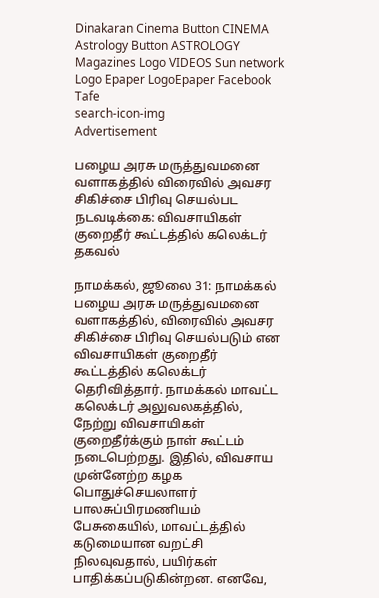Dinakaran Cinema Button CINEMA Astrology Button ASTROLOGY  Magazines Logo VIDEOS Sun network Logo Epaper LogoEpaper Facebook
Tafe
search-icon-img
Advertisement

பழைய அரசு மருத்துவமனை வளாகத்தில் விரைவில் அவசர சிகிச்சை பிரிவு செயல்பட நடவடிக்கை: விவசாயிகள் குறைதீர் கூட்டத்தில் கலெக்டர் தகவல்

நாமக்கல், ஜூலை 31: நாமக்கல் பழைய அரசு மருத்துவமனை வளாகத்தில், விரைவில் அவசர சிகிச்சை பிரிவு செயல்படும் என விவசாயிகள் குறைதீர் கூட்டத்தில் கலெக்டர் தெரிவித்தார். நாமக்கல் மாவட்ட கலெக்டர் அலுவலகத்தில், நேற்று விவசாயிகள் குறைதீர்க்கும் நாள் கூட்டம் நடைபெற்றது. இதில், விவசாய முன்னேற்ற கழக பொதுச்செயலாளர் பாலசுப்பிரமணியம் பேசுகையில், மாவட்டத்தில் கடுமையான வறட்சி நிலவுவதால், பயிர்கள் பாதிக்கப்படுகின்றன. எனவே,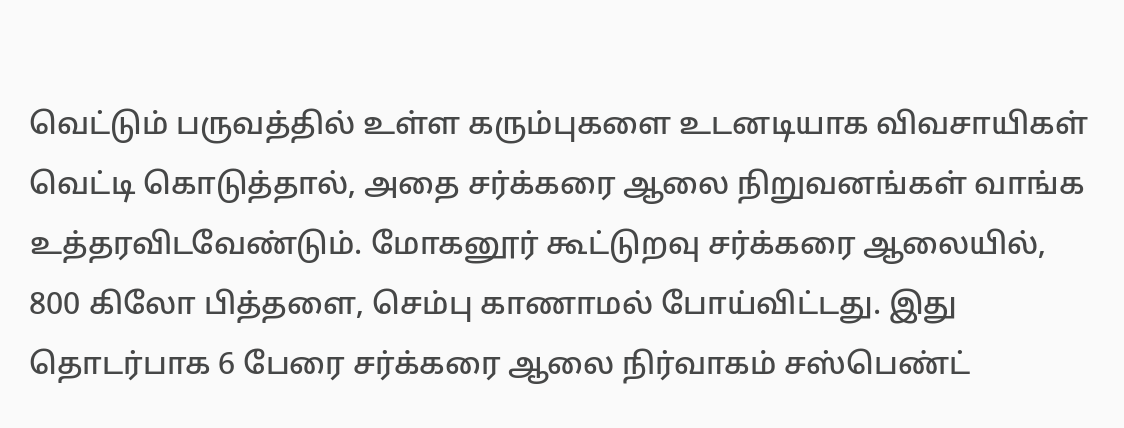வெட்டும் பருவத்தில் உள்ள கரும்புகளை உடனடியாக விவசாயிகள் வெட்டி கொடுத்தால், அதை சர்க்கரை ஆலை நிறுவனங்கள் வாங்க உத்தரவிடவேண்டும். மோகனூர் கூட்டுறவு சர்க்கரை ஆலையில், 800 கிலோ பித்தளை, செம்பு காணாமல் போய்விட்டது. இது தொடர்பாக 6 பேரை சர்க்கரை ஆலை நிர்வாகம் சஸ்பெண்ட்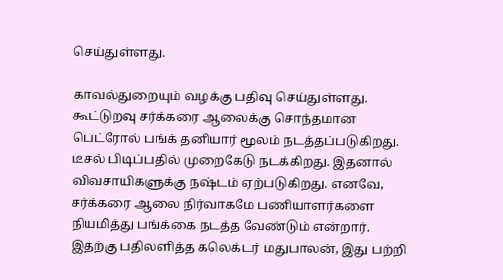செய்துள்ளது.

காவல்துறையும் வழக்கு பதிவு செய்துள்ளது. கூட்டுறவு சர்க்கரை ஆலைக்கு சொந்தமான பெட்ரோல் பங்க் தனியார் மூலம் நடத்தப்படுகிறது. டீசல் பிடிப்பதில் முறைகேடு நடக்கிறது. இதனால் விவசாயிகளுக்கு நஷ்டம் ஏற்படுகிறது. எனவே, சர்க்கரை ஆலை நிர்வாகமே பணியாளர்களை நியமித்து பங்க்கை நடத்த வேண்டும் என்றார். இதற்கு பதிலளித்த கலெக்டர் மதுபாலன், இது பற்றி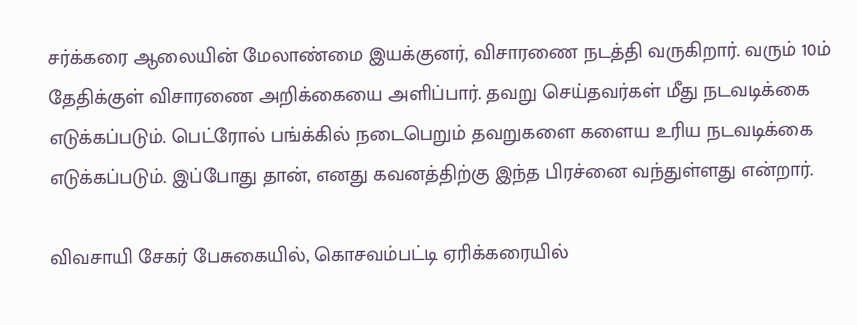சர்க்கரை ஆலையின் மேலாண்மை இயக்குனர், விசாரணை நடத்தி வருகிறார். வரும் 10ம் தேதிக்குள் விசாரணை அறிக்கையை அளிப்பார். தவறு செய்தவர்கள் மீது நடவடிக்கை எடுக்கப்படும். பெட்ரோல் பங்க்கில் நடைபெறும் தவறுகளை களைய உரிய நடவடிக்கை எடுக்கப்படும். இப்போது தான், எனது கவனத்திற்கு இந்த பிரச்னை வந்துள்ளது என்றார்.

விவசாயி சேகர் பேசுகையில், கொசவம்பட்டி ஏரிக்கரையில்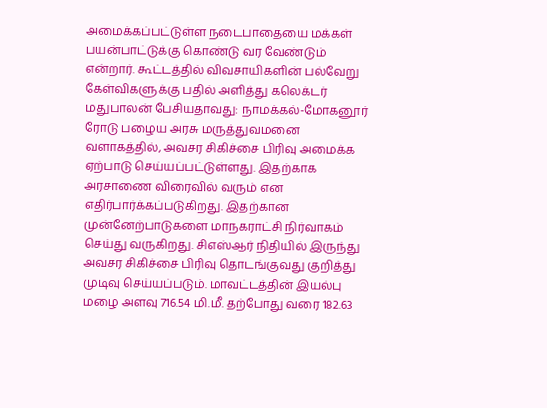அமைக்கப்பட்டுள்ள நடைபாதையை மக்கள் பயன்பாட்டுக்கு கொண்டு வர வேண்டும் என்றார். கூட்டத்தில் விவசாயிகளின் பல்வேறு கேள்விகளுக்கு பதில் அளித்து கலெக்டர் மதுபாலன் பேசியதாவது: நாமக்கல்-மோகனூர் ரோடு பழைய அரசு மருத்துவமனை வளாகத்தில், அவசர சிகிச்சை பிரிவு அமைக்க ஏற்பாடு செய்யப்பட்டுள்ளது. இதற்காக அரசாணை விரைவில் வரும் என எதிர்பார்க்கப்படுகிறது. இதற்கான முன்னேற்பாடுகளை மாநகராட்சி நிர்வாகம் செய்து வருகிறது. சிஎஸ்ஆர் நிதியில் இருந்து அவசர சிகிச்சை பிரிவு தொடங்குவது குறித்து முடிவு செய்யப்படும். மாவட்டத்தின் இயல்பு மழை அளவு 716.54 மி.மீ. தற்போது வரை 182.63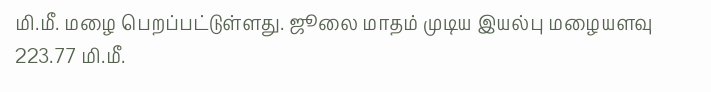மி.மீ. மழை பெறப்பட்டுள்ளது. ஜூலை மாதம் முடிய இயல்பு மழையளவு 223.77 மி.மீ.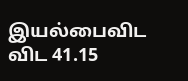இயல்பைவிட விட 41.15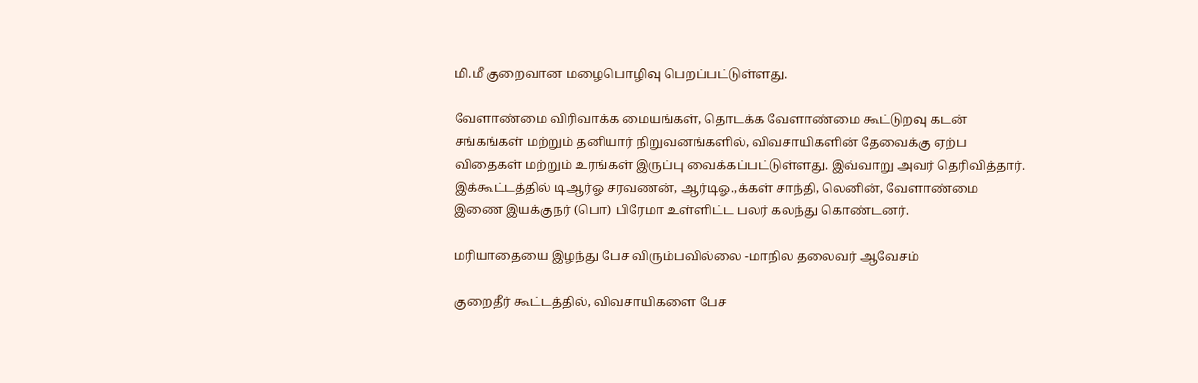மி.மீ குறைவான மழைபொழிவு பெறப்பட்டுள்ளது.

வேளாண்மை விரிவாக்க மையங்கள், தொடக்க வேளாண்மை கூட்டுறவு கடன் சங்கங்கள் மற்றும் தனியார் நிறுவனங்களில், விவசாயிகளின் தேவைக்கு ஏற்ப விதைகள் மற்றும் உரங்கள் இருப்பு வைக்கப்பட்டுள்ளது. இவ்வாறு அவர் தெரிவித்தார். இக்கூட்டத்தில் டிஆர்ஓ சரவணன், ஆர்டிஓ.,க்கள் சாந்தி, லெனின், வேளாண்மை இணை இயக்குநர் (பொ) பிரேமா உள்ளிட்ட பலர் கலந்து கொண்டனர்.

மரியாதையை இழந்து பேச விரும்பவில்லை -மாநில தலைவர் ஆவேசம்

குறைதீர் கூட்டத்தில், விவசாயிகளை பேச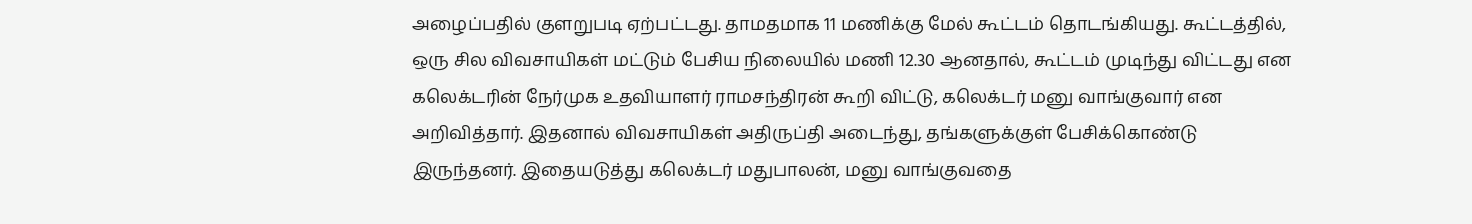அழைப்பதில் குளறுபடி ஏற்பட்டது. தாமதமாக 11 மணிக்கு மேல் கூட்டம் தொடங்கியது. கூட்டத்தில், ஒரு சில விவசாயிகள் மட்டும் பேசிய நிலையில் மணி 12.30 ஆனதால், கூட்டம் முடிந்து விட்டது என கலெக்டரின் நேர்முக உதவியாளர் ராமசந்திரன் கூறி விட்டு, கலெக்டர் மனு வாங்குவார் என அறிவித்தார். இதனால் விவசாயிகள் அதிருப்தி அடைந்து, தங்களுக்குள் பேசிக்கொண்டு இருந்தனர். இதையடுத்து கலெக்டர் மதுபாலன், மனு வாங்குவதை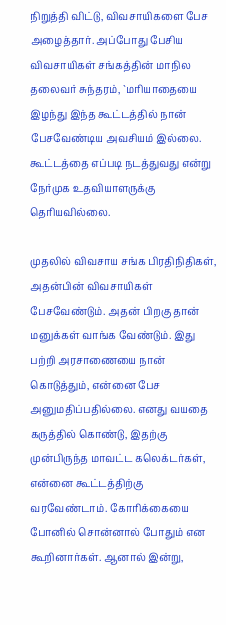நிறுத்தி விட்டு, விவசாயிகளை பேச அழைத்தார். அப்போது பேசிய விவசாயிகள் சங்கத்தின் மாநில தலைவர் சுந்தரம், `மரியாதையை இழந்து இந்த கூட்டத்தில் நான் பேசவேண்டிய அவசியம் இல்லை. கூட்டத்தை எப்படி நடத்துவது என்று நேர்முக உதவியாளருக்கு தெரியவில்லை.

முதலில் விவசாய சங்க பிரதிநிதிகள், அதன்பின் விவசாயிகள் பேசவேண்டும். அதன் பிறகு தான் மனுக்கள் வாங்க வேண்டும். இது பற்றி அரசாணையை நான் கொடுத்தும், என்னை பேச அனுமதிப்பதில்லை. எனது வயதை கருத்தில் கொண்டு, இதற்கு முன்பிருந்த மாவட்ட கலெக்டர்கள், என்னை கூட்டத்திற்கு வரவேண்டாம். கோரிக்கையை போனில் சொன்னால் போதும் என கூறினார்கள். ஆனால் இன்று,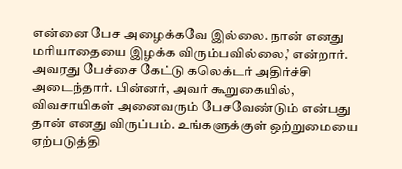என்னை பேச அழைக்கவே இல்லை. நான் எனது மரியாதையை இழக்க விரும்பவில்லை,’ என்றார். அவரது பேச்சை கேட்டு கலெக்டர் அதிர்ச்சி அடைந்தார். பின்னர், அவர் கூறுகையில், விவசாயிகள் அனைவரும் பேசவேண்டும் என்பது தான் எனது விருப்பம். உங்களுக்குள் ஒற்றுமையை ஏற்படுத்தி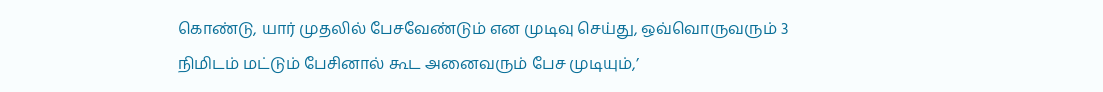கொண்டு, யார் முதலில் பேசவேண்டும் என முடிவு செய்து, ஒவ்வொருவரும் 3 நிமிடம் மட்டும் பேசினால் கூட அனைவரும் பேச முடியும்,’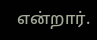என்றார்.